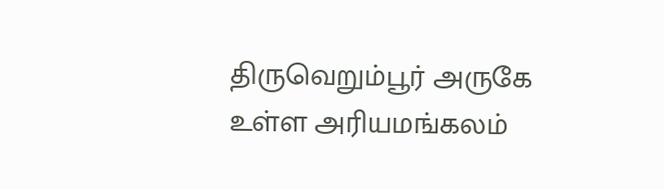திருவெறும்பூர் அருகே உள்ள அரியமங்கலம்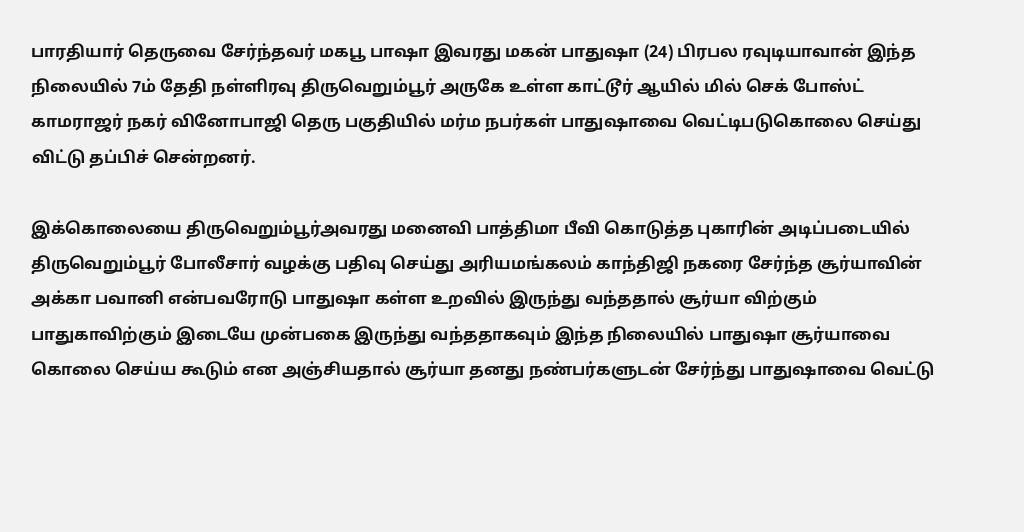பாரதியார் தெருவை சேர்ந்தவர் மகபூ பாஷா இவரது மகன் பாதுஷா (24) பிரபல ரவுடியாவான் இந்த நிலையில் 7ம் தேதி நள்ளிரவு திருவெறும்பூர் அருகே உள்ள காட்டூர் ஆயில் மில் செக் போஸ்ட் காமராஜர் நகர் வினோபாஜி தெரு பகுதியில் மர்ம நபர்கள் பாதுஷாவை வெட்டிபடுகொலை செய்து விட்டு தப்பிச் சென்றனர்.

இக்கொலையை திருவெறும்பூர்அவரது மனைவி பாத்திமா பீவி கொடுத்த புகாரின் அடிப்படையில் திருவெறும்பூர் போலீசார் வழக்கு பதிவு செய்து அரியமங்கலம் காந்திஜி நகரை சேர்ந்த சூர்யாவின் அக்கா பவானி என்பவரோடு பாதுஷா கள்ள உறவில் இருந்து வந்ததால் சூர்யா விற்கும் பாதுகாவிற்கும் இடையே முன்பகை இருந்து வந்ததாகவும் இந்த நிலையில் பாதுஷா சூர்யாவை கொலை செய்ய கூடும் என அஞ்சியதால் சூர்யா தனது நண்பர்களுடன் சேர்ந்து பாதுஷாவை வெட்டு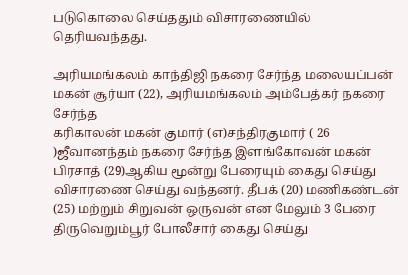படுகொலை செய்ததும் விசாரணையில் தெரியவந்தது.

அரியமங்கலம் காந்திஜி நகரை சேர்ந்த மலையப்பன் மகன் சூர்யா (22), அரியமங்கலம் அம்பேத்கர் நகரை சேர்ந்த
கரிகாலன் மகன் குமார் (எ)சந்திரகுமார் ( 26 )ஜீவானந்தம் நகரை சேர்ந்த இளங்கோவன் மகன் பிரசாத் (29)ஆகிய மூன்று பேரையும் கைது செய்து விசாரணை செய்து வந்தனர். தீபக் (20) மணிகண்டன் (25) மற்றும் சிறுவன் ஒருவன் என மேலும் 3 பேரை திருவெறும்பூர் போலீசார் கைது செய்து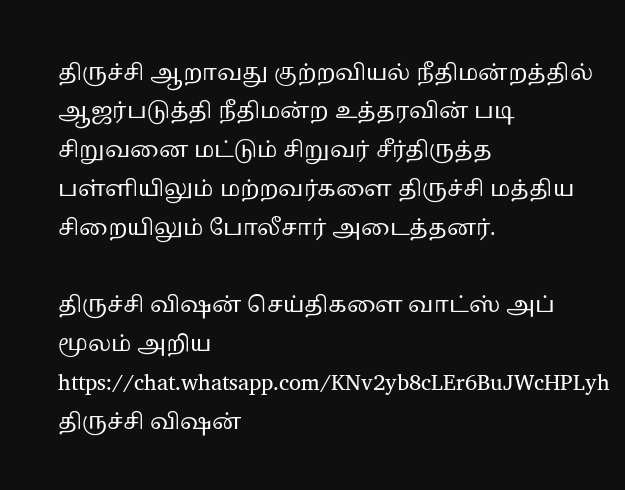திருச்சி ஆறாவது குற்றவியல் நீதிமன்றத்தில் ஆஜர்படுத்தி நீதிமன்ற உத்தரவின் படி சிறுவனை மட்டும் சிறுவர் சீர்திருத்த பள்ளியிலும் மற்றவர்களை திருச்சி மத்திய சிறையிலும் போலீசார் அடைத்தனர்.

திருச்சி விஷன் செய்திகளை வாட்ஸ் அப் மூலம் அறிய
https://chat.whatsapp.com/KNv2yb8cLEr6BuJWcHPLyh
திருச்சி விஷன்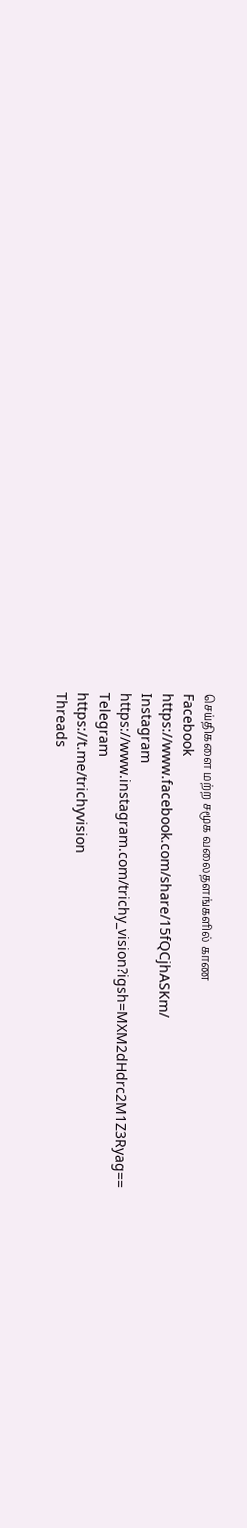செய்திகளை மற்ற சமூக வலைதளங்களில் காண
Facebook
https://www.facebook.com/share/15fQCjhASKm/
Instagram
https://www.instagram.com/trichy_vision?igsh=MXM2dHdrc2M1Z3Ryag==
Telegram
https://t.me/trichyvision
Threads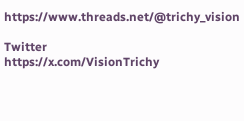https://www.threads.net/@trichy_vision

Twitter
https://x.com/VisionTrichy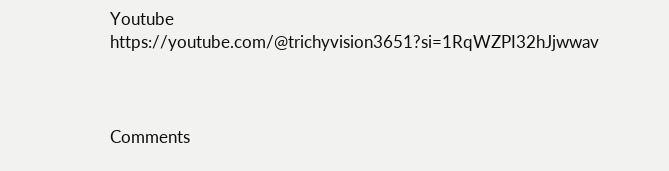Youtube
https://youtube.com/@trichyvision3651?si=1RqWZPI32hJjwwav



Comments